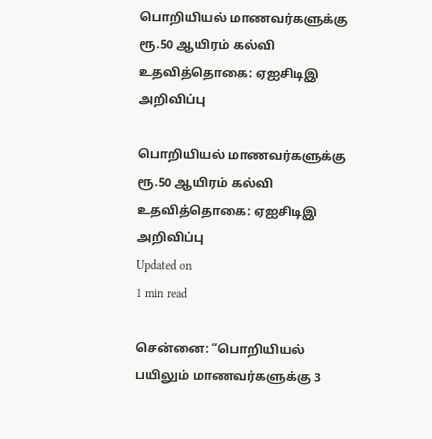பொறியியல் மாணவர்களுக்கு ரூ.50 ஆயிரம் கல்வி உதவித்தொகை: ஏஐசிடிஇ அறிவிப்பு

பொறியியல் மாணவர்களுக்கு ரூ.50 ஆயிரம் கல்வி உதவித்தொகை: ஏஐசிடிஇ அறிவிப்பு
Updated on
1 min read

சென்னை: “பொறியியல் பயிலும் மாணவர்களுக்கு 3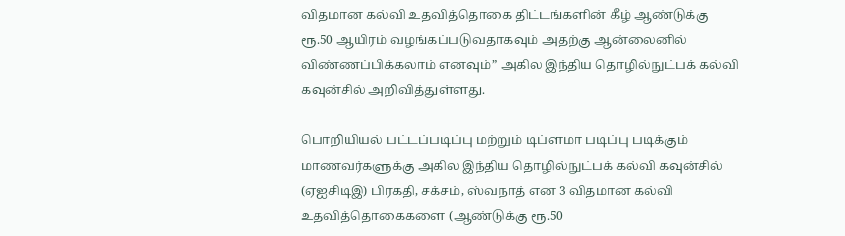விதமான கல்வி உதவித்தொகை திட்டங்களின் கீழ் ஆண்டுக்கு ரூ.50 ஆயிரம் வழங்கப்படுவதாகவும் அதற்கு ஆன்லைனில் விண்ணப்பிக்கலாம் எனவும்” அகில இந்திய தொழில்நுட்பக் கல்வி கவுன்சில் அறிவித்துள்ளது.

பொறியியல் பட்டப்படிப்பு மற்றும் டிப்ளமா படிப்பு படிக்கும் மாணவர்களுக்கு அகில இந்திய தொழில்நுட்பக் கல்வி கவுன்சில் (ஏஐசிடிஇ) பிரகதி, சக்சம், ஸ்வநாத் என 3 விதமான கல்வி உதவித்தொகைகளை (ஆண்டுக்கு ரூ.50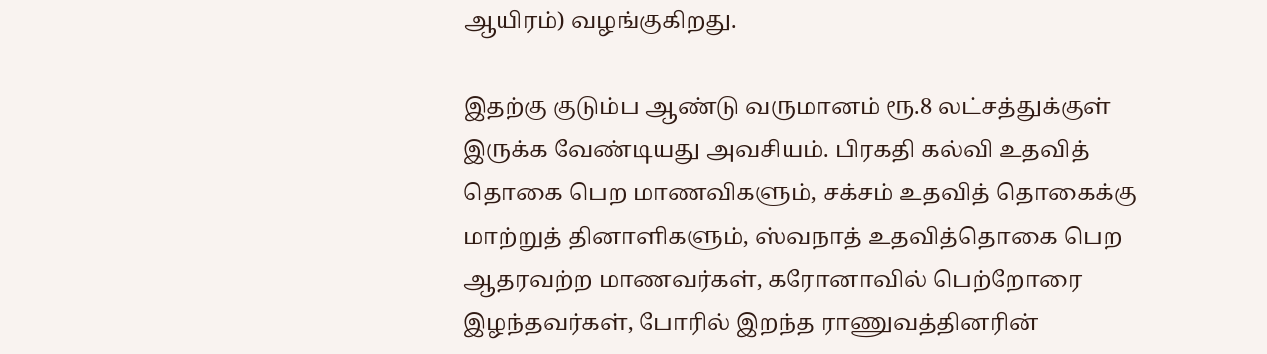ஆயிரம்) வழங்குகிறது.

இதற்கு குடும்ப ஆண்டு வருமானம் ரூ.8 லட்சத்துக்குள் இருக்க வேண்டியது அவசியம். பிரகதி கல்வி உதவித் தொகை பெற மாணவிகளும், சக்சம் உதவித் தொகைக்கு மாற்றுத் தினாளிகளும், ஸ்வநாத் உதவித்தொகை பெற ஆதரவற்ற மாணவர்கள், கரோனாவில் பெற்றோரை இழந்தவர்கள், போரில் இறந்த ராணுவத்தினரின்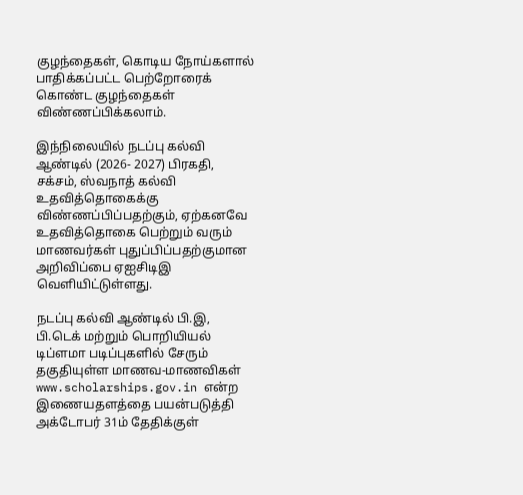குழந்தைகள், கொடிய நோய்களால் பாதிக்கப்பட்ட பெற்றோரைக் கொண்ட குழந்தைகள் விண்ணப்பிக்கலாம்.

இந்நிலையில் நடப்பு கல்வி ஆண்டில் (2026- 2027) பிரகதி, சக்சம், ஸ்வநாத் கல்வி உதவித்தொகைக்கு விண்ணப்பிப்பதற்கும், ஏற்கனவே உதவித்தொகை பெற்றும் வரும் மாணவர்கள் புதுப்பிப்பதற்குமான அறிவிப்பை ஏஐசிடிஇ வெளியிட்டுள்ளது.

நடப்பு கல்வி ஆண்டில் பி.இ, பி.டெக் மற்றும் பொறியியல் டிப்ளமா படிப்புகளில் சேரும் தகுதியுள்ள மாணவ-மாணவிகள் www.scholarships.gov.in என்ற இணையதளத்தை பயன்படுத்தி அக்டோபர் 31ம் தேதிக்குள்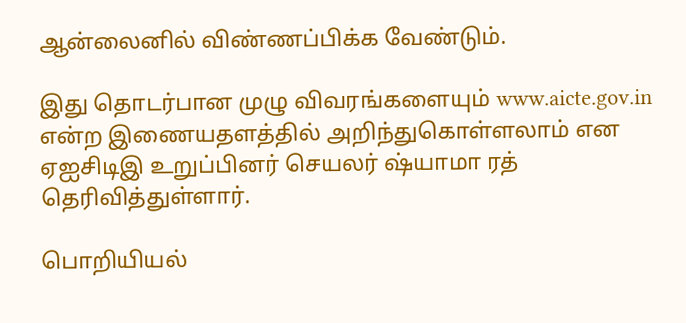ஆன்லைனில் விண்ணப்பிக்க வேண்டும்.

இது தொடர்பான முழு விவரங்களையும் www.aicte.gov.in என்ற இணையதளத்தில் அறிந்துகொள்ளலாம் என ஏஐசிடிஇ உறுப்பினர் செயலர் ஷ்யாமா ரத் தெரிவித்துள்ளார்.

பொறியியல்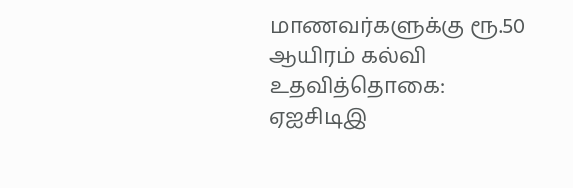மாணவர்களுக்கு ரூ.50 ஆயிரம் கல்வி உதவித்தொகை: ஏஐசிடிஇ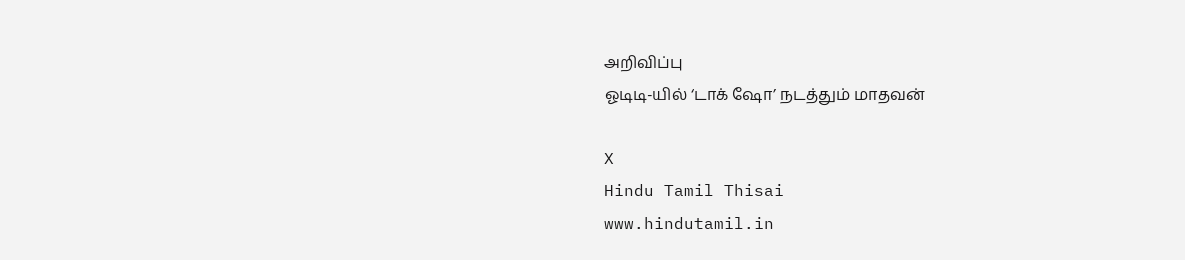அறிவிப்பு
ஓடிடி-யில் ‘டாக் ஷோ’ நடத்தும் மாதவன்

X
Hindu Tamil Thisai
www.hindutamil.in